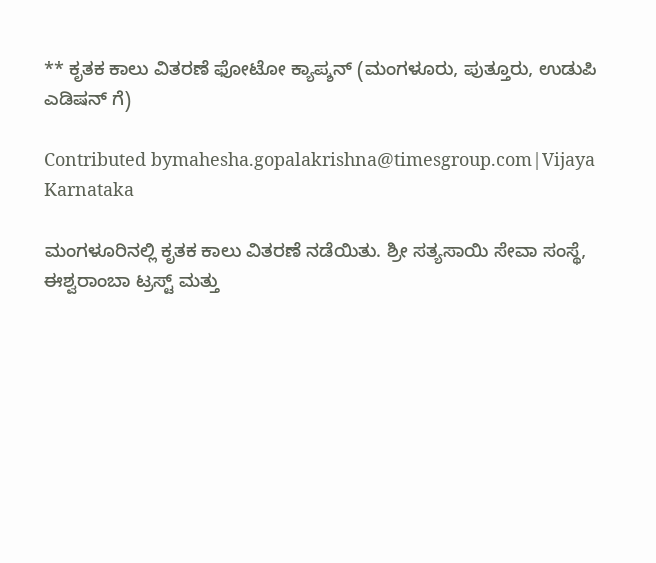** ಕೃತಕ ಕಾಲು ವಿತರಣೆ ಫೋಟೋ ಕ್ಯಾಪ್ಶನ್ (ಮಂಗಳೂರು, ಪುತ್ತೂರು, ಉಡುಪಿ ಎಡಿಷನ್ ಗೆ)

Contributed bymahesha.gopalakrishna@timesgroup.com|Vijaya Karnataka

ಮಂಗಳೂರಿನಲ್ಲಿ ಕೃತಕ ಕಾಲು ವಿತರಣೆ ನಡೆಯಿತು. ಶ್ರೀ ಸತ್ಯಸಾಯಿ ಸೇವಾ ಸಂಸ್ಥೆ, ಈಶ್ವರಾಂಬಾ ಟ್ರಸ್ಟ್‌ ಮತ್ತು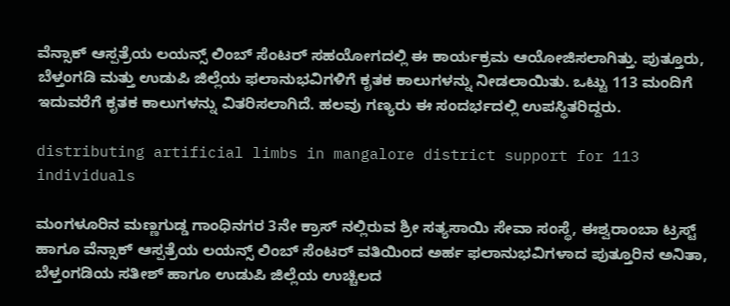ವೆನ್ಸಾಕ್‌ ಆಸ್ಪತ್ರೆಯ ಲಯನ್ಸ್‌ ಲಿಂಬ್‌ ಸೆಂಟರ್‌ ಸಹಯೋಗದಲ್ಲಿ ಈ ಕಾರ್ಯಕ್ರಮ ಆಯೋಜಿಸಲಾಗಿತ್ತು. ಪುತ್ತೂರು, ಬೆಳ್ತಂಗಡಿ ಮತ್ತು ಉಡುಪಿ ಜಿಲ್ಲೆಯ ಫಲಾನುಭವಿಗಳಿಗೆ ಕೃತಕ ಕಾಲುಗಳನ್ನು ನೀಡಲಾಯಿತು. ಒಟ್ಟು 113 ಮಂದಿಗೆ ಇದುವರೆಗೆ ಕೃತಕ ಕಾಲುಗಳನ್ನು ವಿತರಿಸಲಾಗಿದೆ. ಹಲವು ಗಣ್ಯರು ಈ ಸಂದರ್ಭದಲ್ಲಿ ಉಪಸ್ಥಿತರಿದ್ದರು.

distributing artificial limbs in mangalore district support for 113 individuals

ಮಂಗಳೂರಿನ ಮಣ್ಣಗುಡ್ಡ ಗಾಂಧಿನಗರ 3ನೇ ಕ್ರಾಸ್ ನಲ್ಲಿರುವ ಶ್ರೀ ಸತ್ಯಸಾಯಿ ಸೇವಾ ಸಂಸ್ಥೆ, ಈಶ್ವರಾಂಬಾ ಟ್ರಸ್ಟ್ ಹಾಗೂ ವೆನ್ಸಾಕ್ ಆಸ್ಪತ್ರೆಯ ಲಯನ್ಸ್ ಲಿಂಬ್ ಸೆಂಟರ್ ವತಿಯಿಂದ ಅರ್ಹ ಫಲಾನುಭವಿಗಳಾದ ಪುತ್ತೂರಿನ ಅನಿತಾ, ಬೆಳ್ತಂಗಡಿಯ ಸತೀಶ್ ಹಾಗೂ ಉಡುಪಿ ಜಿಲ್ಲೆಯ ಉಚ್ಚಿಲದ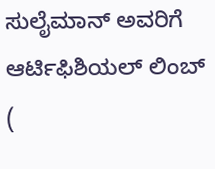ಸುಲೈಮಾನ್ ಅವರಿಗೆ ಆರ್ಟಿಫಿಶಿಯಲ್ ಲಿಂಬ್ (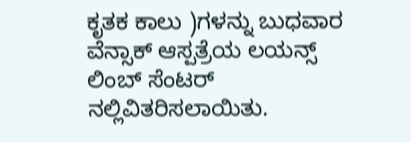ಕೃತಕ ಕಾಲು )ಗಳನ್ನು ಬುಧವಾರ ವೆನ್ಸಾಕ್ ಆಸ್ಪತ್ರೆಯ ಲಯನ್ಸ್ ಲಿಂಬ್ ಸೆಂಟರ್ ನಲ್ಲಿವಿತರಿಸಲಾಯಿತು.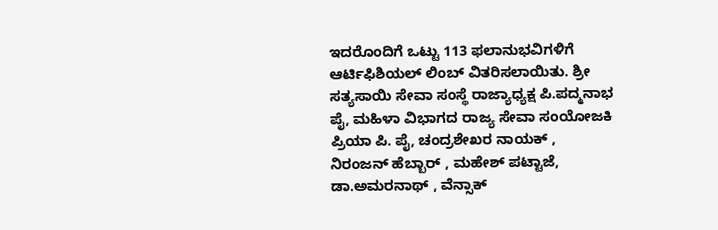ಇದರೊಂದಿಗೆ ಒಟ್ಟು 113 ಫಲಾನುಭವಿಗಳಿಗೆ ಆರ್ಟಿಫಿಶಿಯಲ್ ಲಿಂಬ್ ವಿತರಿಸಲಾಯಿತು. ಶ್ರೀ ಸತ್ಯಸಾಯಿ ಸೇವಾ ಸಂಸ್ಥೆ ರಾಜ್ಯಾಧ್ಯಕ್ಷ ಪಿ.ಪದ್ಮನಾಭ ಪೈ, ಮಹಿಳಾ ವಿಭಾಗದ ರಾಜ್ಯ ಸೇವಾ ಸಂಯೋಜಕಿ ಪ್ರಿಯಾ ಪಿ. ಪೈ, ಚಂದ್ರಶೇಖರ ನಾಯಕ್ , ನಿರಂಜನ್ ಹೆಬ್ಬಾರ್ , ಮಹೇಶ್ ಪಟ್ಟಾಜೆ, ಡಾ.ಅಮರನಾಥ್ , ವೆನ್ಸಾಕ್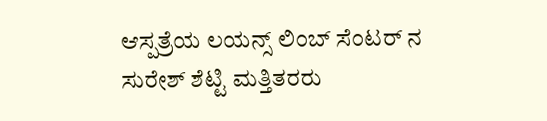ಆಸ್ಪತ್ರೆಯ ಲಯನ್ಸ್ ಲಿಂಬ್ ಸೆಂಟರ್ ನ ಸುರೇಶ್ ಶೆಟ್ಟಿ ಮತ್ತಿತರರು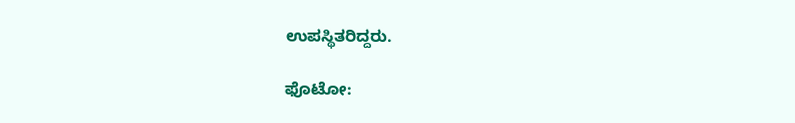ಉಪಸ್ಥಿತರಿದ್ದರು.

ಫೊಟೋ: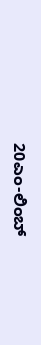20ಎಂ-ಲಿಂಬ್